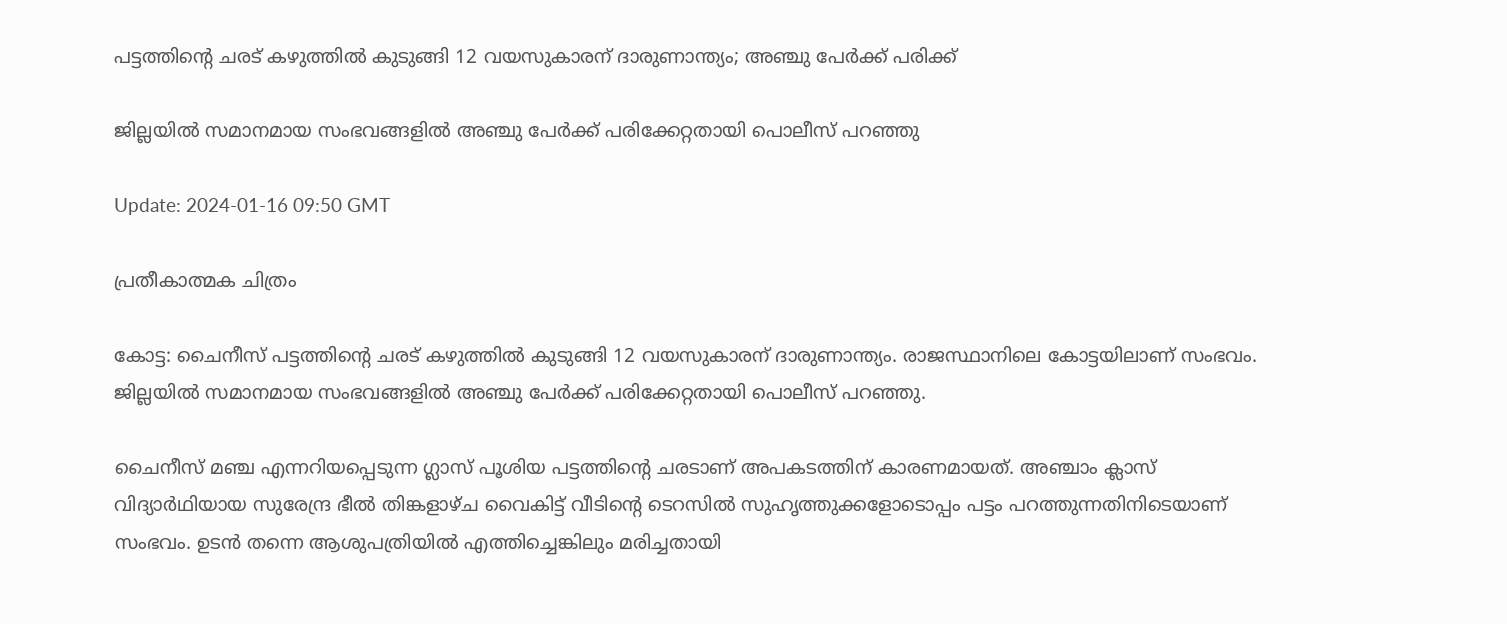പട്ടത്തിന്‍റെ ചരട് കഴുത്തില്‍ കുടുങ്ങി 12 വയസുകാരന് ദാരുണാന്ത്യം; അഞ്ചു പേര്‍ക്ക് പരിക്ക്

ജില്ലയില്‍ സമാനമായ സംഭവങ്ങളില്‍ അഞ്ചു പേര്‍ക്ക് പരിക്കേറ്റതായി പൊലീസ് പറഞ്ഞു

Update: 2024-01-16 09:50 GMT

പ്രതീകാത്മക ചിത്രം

കോട്ട: ചൈനീസ് പട്ടത്തിന്‍റെ ചരട് കഴുത്തില്‍ കുടുങ്ങി 12 വയസുകാരന് ദാരുണാന്ത്യം. രാജസ്ഥാനിലെ കോട്ടയിലാണ് സംഭവം. ജില്ലയില്‍ സമാനമായ സംഭവങ്ങളില്‍ അഞ്ചു പേര്‍ക്ക് പരിക്കേറ്റതായി പൊലീസ് പറഞ്ഞു.

ചൈനീസ് മഞ്ച എന്നറിയപ്പെടുന്ന ഗ്ലാസ് പൂശിയ പട്ടത്തിന്‍റെ ചരടാണ് അപകടത്തിന് കാരണമായത്. അഞ്ചാം ക്ലാസ് വിദ്യാർഥിയായ സുരേന്ദ്ര ഭീൽ തിങ്കളാഴ്ച വൈകിട്ട് വീടിന്‍റെ ടെറസില്‍ സുഹൃത്തുക്കളോടൊപ്പം പട്ടം പറത്തുന്നതിനിടെയാണ് സംഭവം. ഉടന്‍ തന്നെ ആശുപത്രിയില്‍ എത്തിച്ചെങ്കിലും മരിച്ചതായി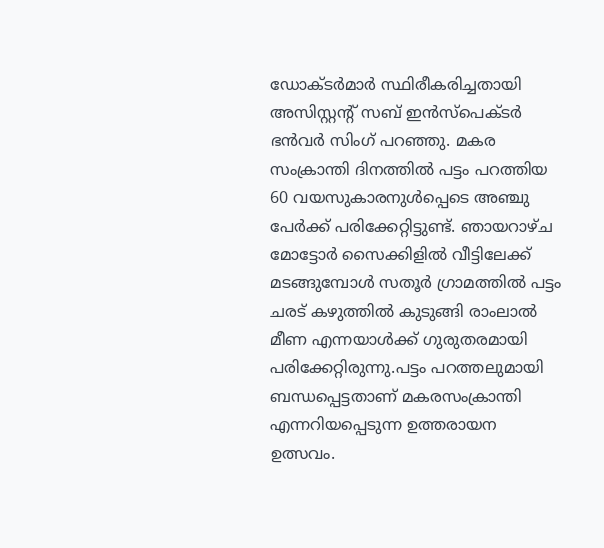ഡോക്ടര്‍മാര്‍ സ്ഥിരീകരിച്ചതായി അസിസ്റ്റന്‍റ് സബ് ഇന്‍സ്പെക്ടര്‍ ഭന്‍വര്‍ സിംഗ് പറഞ്ഞു. മകര സംക്രാന്തി ദിനത്തില്‍ പട്ടം പറത്തിയ 60 വയസുകാരനുള്‍പ്പെടെ അഞ്ചു പേര്‍ക്ക് പരിക്കേറ്റിട്ടുണ്ട്. ഞായറാഴ്ച മോട്ടോർ സൈക്കിളിൽ വീട്ടിലേക്ക് മടങ്ങുമ്പോൾ സതൂർ ഗ്രാമത്തിൽ പട്ടം ചരട് കഴുത്തിൽ കുടുങ്ങി രാംലാൽ മീണ എന്നയാൾക്ക് ഗുരുതരമായി പരിക്കേറ്റിരുന്നു.പട്ടം പറത്തലുമായി ബന്ധപ്പെട്ടതാണ് മകരസംക്രാന്തി എന്നറിയപ്പെടുന്ന ഉത്തരായന ഉത്സവം.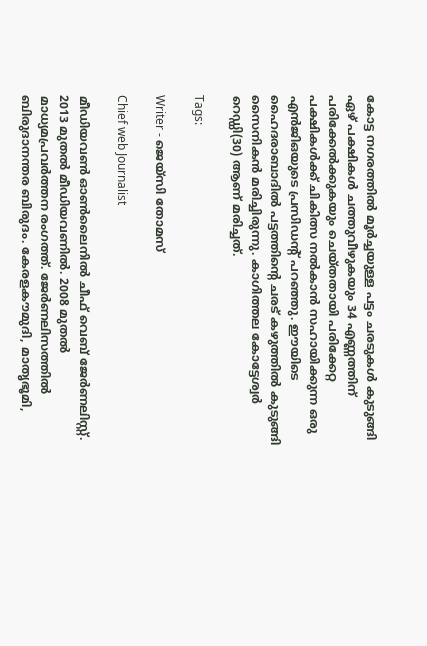കോട്ട നഗരത്തിൽ മൂർച്ചയുള്ള പട്ടം ചരടുകൾ കുടുങ്ങി ഏഴ് പക്ഷികൾ ചത്തുവീഴുകയും 34 എണ്ണത്തിന് പരിക്കേൽക്കുകയും ചെയ്തതായി പരിക്കേറ്റ പക്ഷികൾക്ക് ചികിത്സ നൽകാൻ സഹായിക്കുന്ന ഒരു എൻജിഒയുടെ പ്രസിഡന്‍റ് പറഞ്ഞു. ഈയിടെ ഹൈദരാബാദില്‍ പട്ടത്തിന്‍റെ ചരട് കഴുത്തില്‍ കുടുങ്ങി സൈനികന്‍ മരിച്ചിരുന്നു. കാഗിത്തല കോട്ടേശ്വര്‍ റെഡ്ഡി(30) ആണ് മരിച്ചത്.

Tags:

Writer - ജെയ്സി തോമസ്

Chief web Journalist

മീഡിയവൺ ഓൺലൈനിൽ ചീഫ് വെബ് ജേർണലിസ്റ്റ്. 2013 മുതൽ മീഡിയവണിൽ. 2008 മുതൽ മാധ്യമപ്രവർത്തന രംഗത്ത്. ജേർണലിസത്തിൽ ബിരുദാനന്തര ബിരുദം. കേരളകൗമുദി, മാതൃഭൂമി,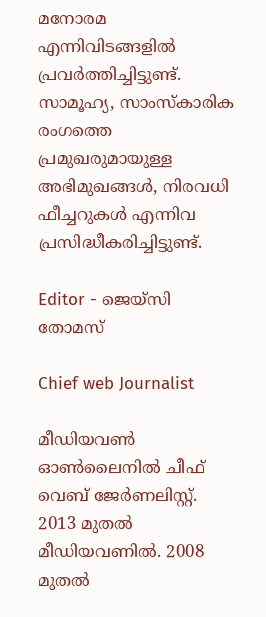മനോരമ എന്നിവിടങ്ങളിൽ പ്രവർത്തിച്ചിട്ടുണ്ട്. സാമൂഹ്യ, സാംസ്‌കാരിക രംഗത്തെ പ്രമുഖരുമായുള്ള അഭിമുഖങ്ങൾ, നിരവധി ഫീച്ചറുകൾ എന്നിവ പ്രസിദ്ധീകരിച്ചിട്ടുണ്ട്.

Editor - ജെയ്സി തോമസ്

Chief web Journalist

മീഡിയവൺ ഓൺലൈനിൽ ചീഫ് വെബ് ജേർണലിസ്റ്റ്. 2013 മുതൽ മീഡിയവണിൽ. 2008 മുതൽ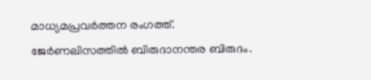മാധ്യമപ്രവർത്തന രംഗത്ത്. ജേർണലിസത്തിൽ ബിരുദാനന്തര ബിരുദം.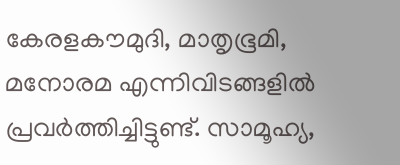കേരളകൗമുദി, മാതൃഭൂമി, മനോരമ എന്നിവിടങ്ങളിൽ പ്രവർത്തിച്ചിട്ടുണ്ട്. സാമൂഹ്യ,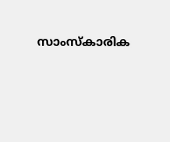സാംസ്‌കാരിക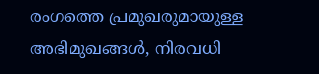രംഗത്തെ പ്രമുഖരുമായുള്ള അഭിമുഖങ്ങൾ, നിരവധി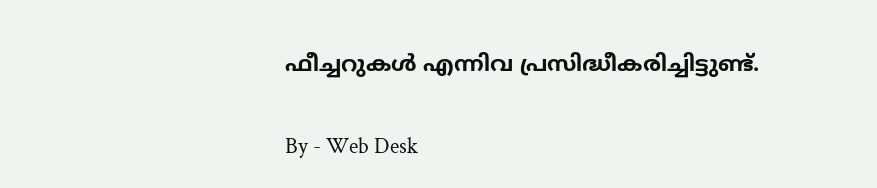ഫീച്ചറുകൾ എന്നിവ പ്രസിദ്ധീകരിച്ചിട്ടുണ്ട്.

By - Web Desk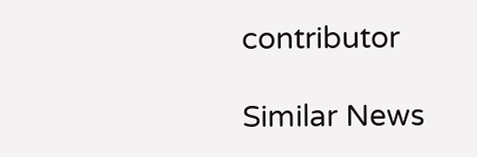contributor

Similar News